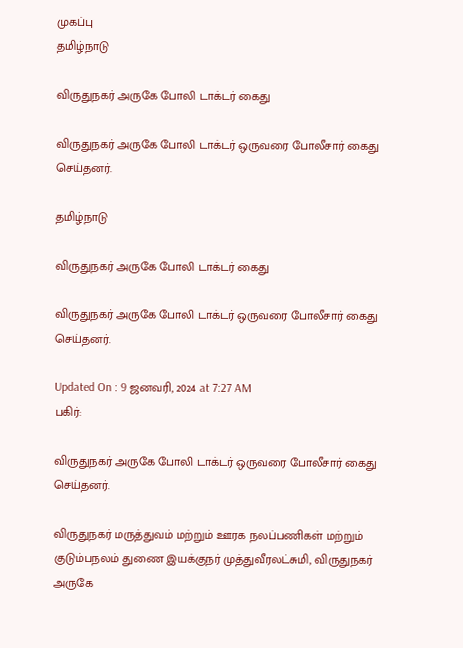முகப்பு
தமிழ்நாடு

விருதுநகர் அருகே போலி டாக்டர் கைது

விருதுநகர் அருகே போலி டாக்டர் ஒருவரை போலீசார் கைது செய்தனர்.

தமிழ்நாடு

விருதுநகர் அருகே போலி டாக்டர் கைது

விருதுநகர் அருகே போலி டாக்டர் ஒருவரை போலீசார் கைது செய்தனர்.

Updated On : 9 ஜனவரி, 2024 at 7:27 AM
பகிர்:

விருதுநகர் அருகே போலி டாக்டர் ஒருவரை போலீசார் கைது செய்தனர்.

விருதுநகர் மருத்துவம் மற்றும் ஊரக நலப்பணிகள் மற்றும் குடும்பநலம் துணை இயக்குநர் முத்துவீரலட்சுமி, விருதுநகர் அருகே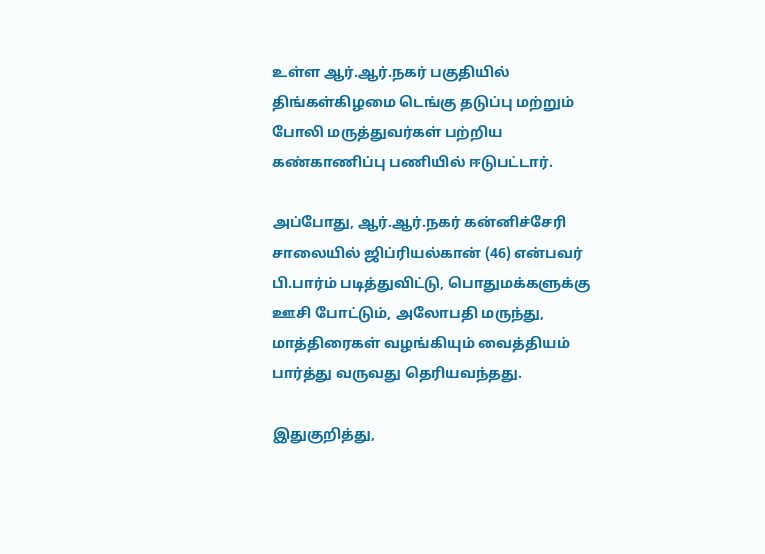உள்ள ஆர்.ஆர்.நகர் பகுதியில் திங்கள்கிழமை டெங்கு தடுப்பு மற்றும் போலி மருத்துவர்கள் பற்றிய கண்காணிப்பு பணியில் ஈடுபட்டார்.

அப்போது, ஆர்.ஆர்.நகர் கன்னிச்சேரி சாலையில் ஜிப்ரியல்கான் (46) என்பவர் பி.பார்ம் படித்துவிட்டு, பொதுமக்களுக்கு ஊசி போட்டும், அலோபதி மருந்து, மாத்திரைகள் வழங்கியும் வைத்தியம் பார்த்து வருவது தெரியவந்தது.

இதுகுறித்து,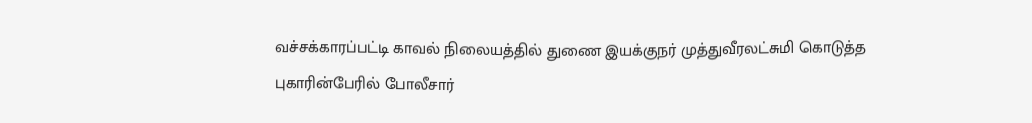வச்சக்காரப்பட்டி காவல் நிலையத்தில் துணை இயக்குநர் முத்துவீரலட்சுமி கொடுத்த புகாரின்பேரில் போலீசார்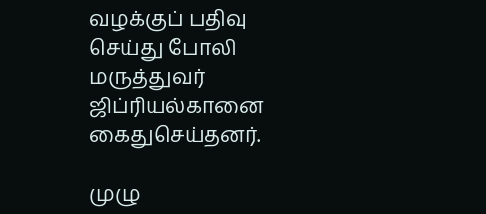வழக்குப் பதிவு செய்து போலி மருத்துவர் ஜிப்ரியல்கானை கைதுசெய்தனர்.

முழு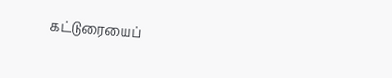கட்டுரையைப்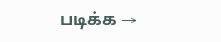படிக்க →